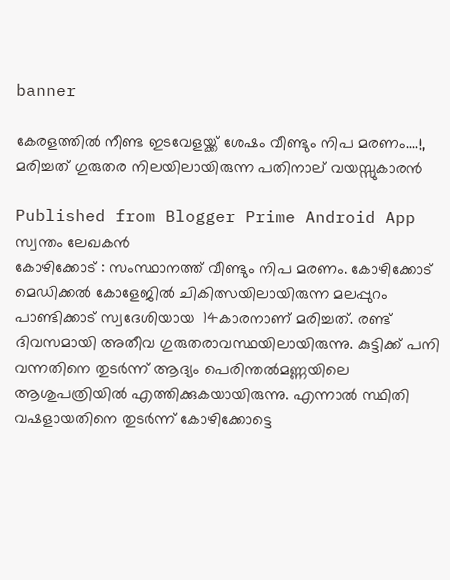banner

കേരളത്തിൽ നീണ്ട ഇടവേളയ്ക്ക് ശേഷം വീണ്ടും നിപ മരണം....!, മരിച്ചത് ഗുരുതര നിലയിലായിരുന്ന പതിനാല് വയസ്സുകാരൻ

Published from Blogger Prime Android App
സ്വന്തം ലേഖകൻ
കോഴിക്കോട് : സംസ്ഥാനത്ത് വീണ്ടും നിപ മരണം. കോഴിക്കോട് മെഡിക്കൽ കോളേജിൽ ചികിത്സയിലായിരുന്ന മലപ്പുറം പാണ്ടിക്കാട് സ്വദേശിയായ  14കാരനാണ് മരിച്ചത്‌. രണ്ട് ദിവസമായി അതീവ ഗുരുതരാവസ്ഥയിലായിരുന്നു. കുട്ടിക്ക് പനി വന്നതിനെ തുടർന്ന് ആദ്യം പെരിന്തൽമണ്ണയിലെ ആശുപത്രിയിൽ എത്തിക്കുകയായിരുന്നു. എന്നാൽ സ്ഥിതി വഷളായതിനെ തുടർന്ന് കോഴിക്കോട്ടെ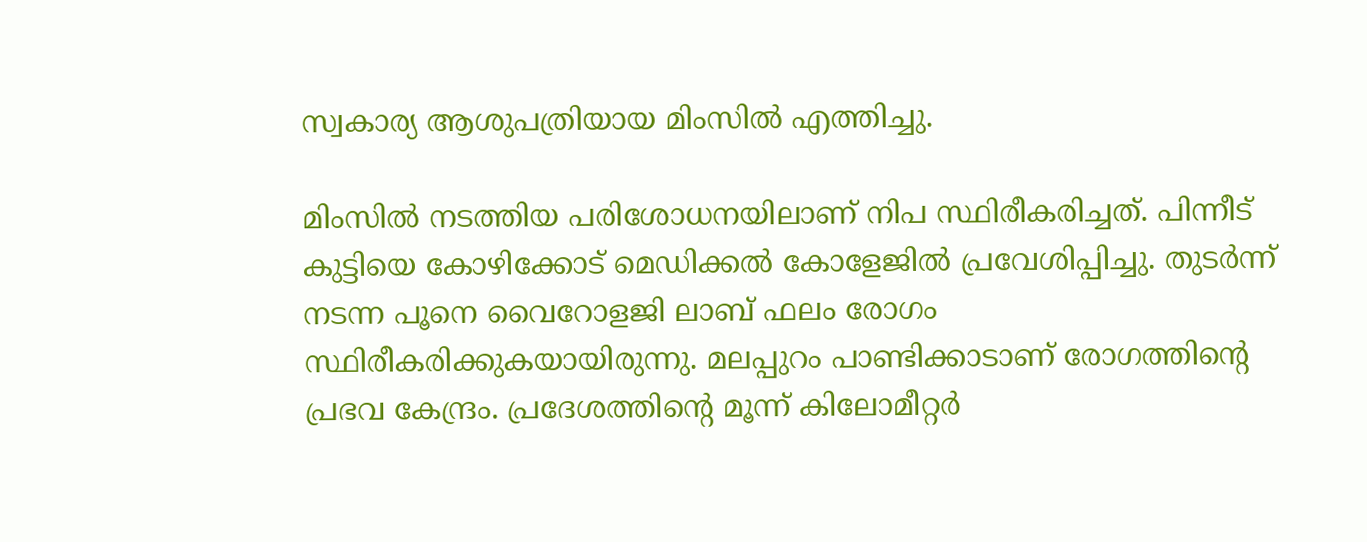സ്വകാര്യ ആശുപത്രിയായ മിംസിൽ എത്തിച്ചു.

മിംസിൽ നടത്തിയ പരിശോധനയിലാണ് നിപ സ്ഥിരീകരിച്ചത്. പിന്നീട്‌ കുട്ടിയെ കോഴിക്കോട് മെഡിക്കൽ കോളേജിൽ പ്രവേശിപ്പിച്ചു. തുടർന്ന് നടന്ന പൂനെ വൈറോളജി ലാബ് ഫലം രോഗം സ്ഥിരീകരിക്കുകയായിരുന്നു. മലപ്പുറം പാണ്ടിക്കാടാണ് രോഗത്തിന്റെ പ്രഭവ കേന്ദ്രം. പ്രദേശത്തിന്റെ മൂന്ന് കിലോമീറ്റര്‍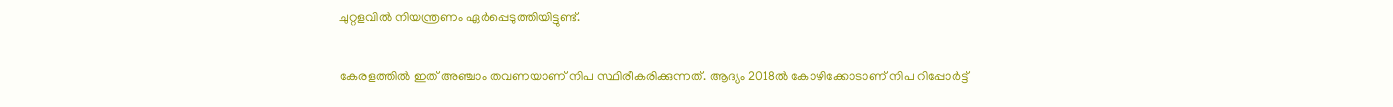ചുറ്റളവില്‍ നിയന്ത്രണം ഏര്‍പ്പെടുത്തിയിട്ടുണ്ട്.

കേരളത്തില്‍ ഇത് അഞ്ചാം തവണയാണ് നിപ സ്ഥിരീകരിക്കുന്നത്. ആദ്യം 2018ല്‍ കോഴിക്കോടാണ് നിപ റിപ്പോര്‍ട്ട്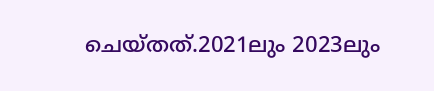ചെയ്തത്.2021ലും 2023ലും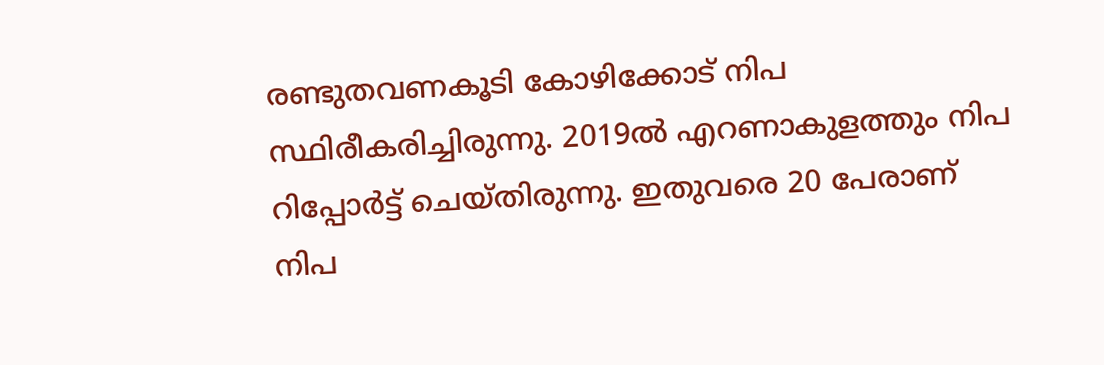രണ്ടുതവണകൂടി കോഴിക്കോട് നിപ സ്ഥിരീകരിച്ചിരുന്നു. 2019ല്‍ എറണാകുളത്തും നിപ റിപ്പോര്‍ട്ട് ചെയ്തിരുന്നു. ഇതുവരെ 20 പേരാണ് നിപ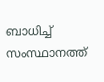ബാധിച്ച് സംസ്ഥാനത്ത്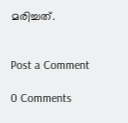മരിച്ചത്.


Post a Comment

0 Comments